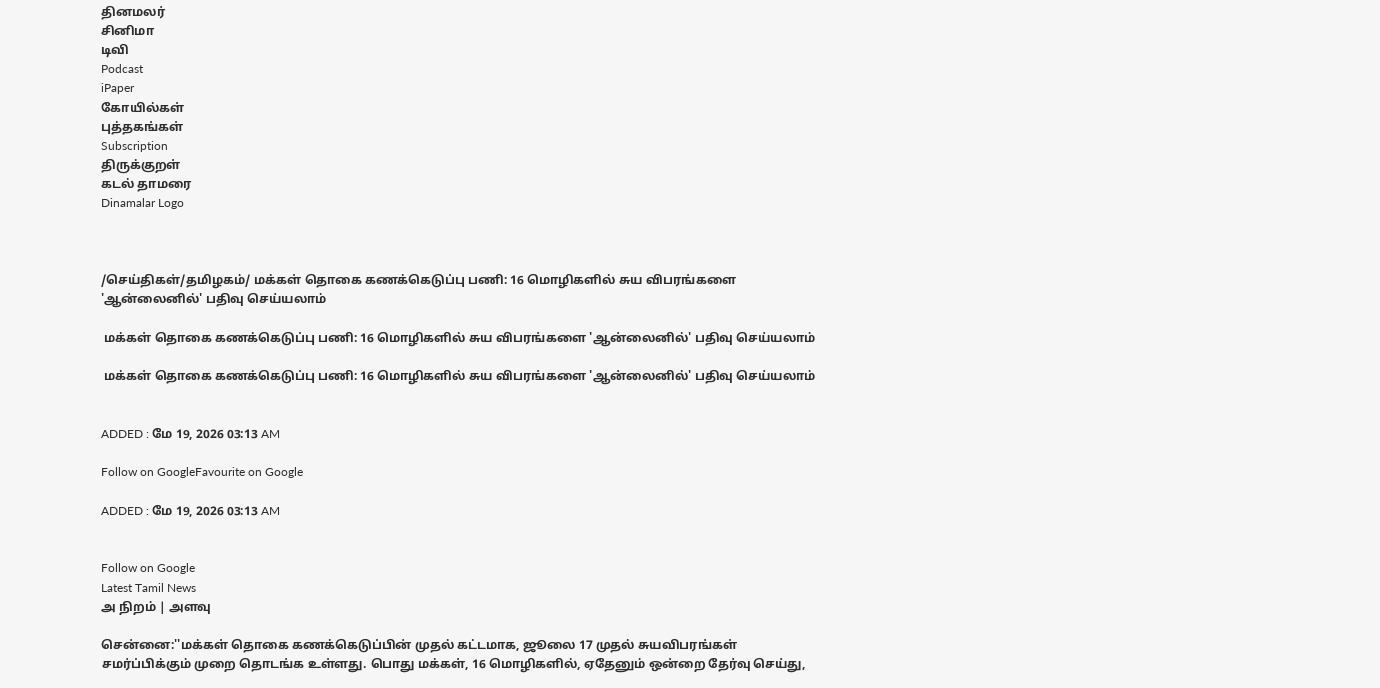தினமலர்
சினிமா
டிவி
Podcast
iPaper
கோயில்கள்
புத்தகங்கள்
Subscription
திருக்குறள்
கடல் தாமரை
Dinamalar Logo



/செய்திகள்/தமிழகம்/ மக்கள் தொகை கணக்கெடுப்பு பணி: 16 மொழிகளில் சுய விபரங்களை 'ஆன்லைனில்' பதிவு செய்யலாம்

 மக்கள் தொகை கணக்கெடுப்பு பணி: 16 மொழிகளில் சுய விபரங்களை 'ஆன்லைனில்' பதிவு செய்யலாம்

 மக்கள் தொகை கணக்கெடுப்பு பணி: 16 மொழிகளில் சுய விபரங்களை 'ஆன்லைனில்' பதிவு செய்யலாம்


ADDED : மே 19, 2026 03:13 AM

Follow on GoogleFavourite on Google

ADDED : மே 19, 2026 03:13 AM


Follow on Google
Latest Tamil News
அ நிறம் | அளவு

சென்னை:''மக்கள் தொகை கணக்கெடுப்பின் முதல் கட்டமாக, ஜூலை 17 முதல் சுயவிபரங்கள் சமர்ப்பிக்கும் முறை தொடங்க உள்ளது. பொது மக்கள், 16 மொழிகளில், ஏதேனும் ஒன்றை தேர்வு செய்து,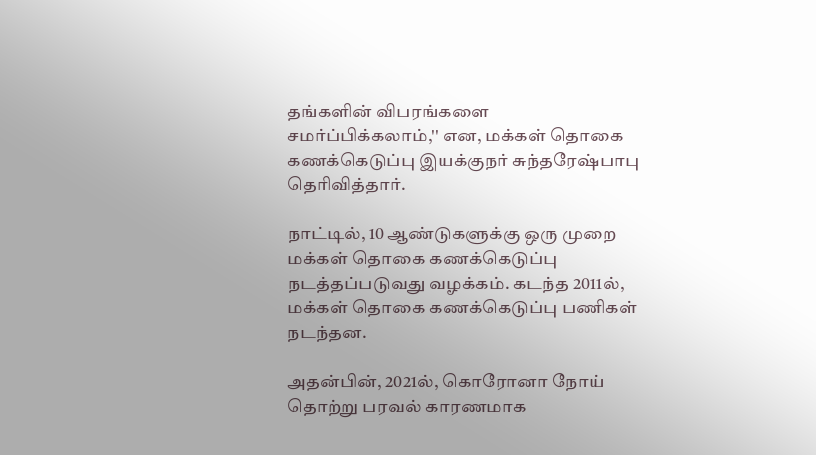தங்களின் விபரங்களை சமர்ப்பிக்கலாம்,'' என, மக்கள் தொகை கணக்கெடுப்பு இயக்குநர் சுந்தரேஷ்பாபு தெரிவித்தார்.

நாட்டில், 10 ஆண்டுகளுக்கு ஒரு முறை மக்கள் தொகை கணக்கெடுப்பு நடத்தப்படுவது வழக்கம். கடந்த 2011ல், மக்கள் தொகை கணக்கெடுப்பு பணிகள் நடந்தன.

அதன்பின், 2021ல், கொரோனா நோய் தொற்று பரவல் காரணமாக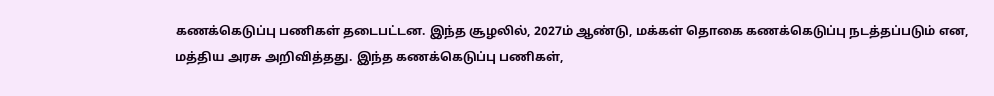கணக்கெடுப்பு பணிகள் தடைபட்டன. இந்த சூழலில், 2027ம் ஆண்டு, மக்கள் தொகை கணக்கெடுப்பு நடத்தப்படும் என, மத்திய அரசு அறிவித்தது. இந்த கணக்கெடுப்பு பணிகள்,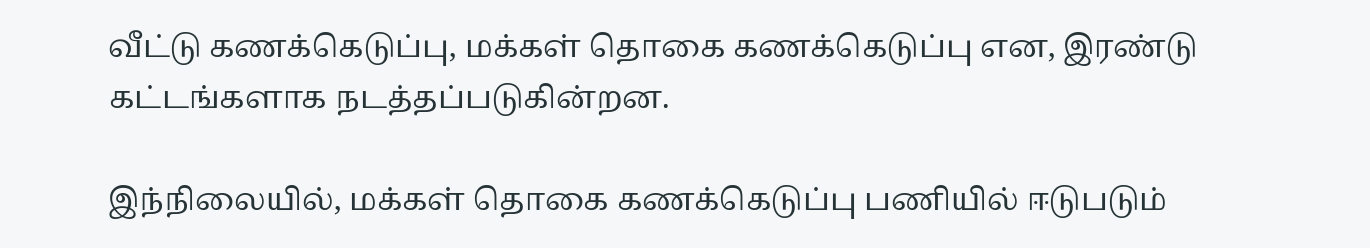வீட்டு கணக்கெடுப்பு, மக்கள் தொகை கணக்கெடுப்பு என, இரண்டு கட்டங்களாக நடத்தப்படுகின்றன.

இந்நிலையில், மக்கள் தொகை கணக்கெடுப்பு பணியில் ஈடுபடும்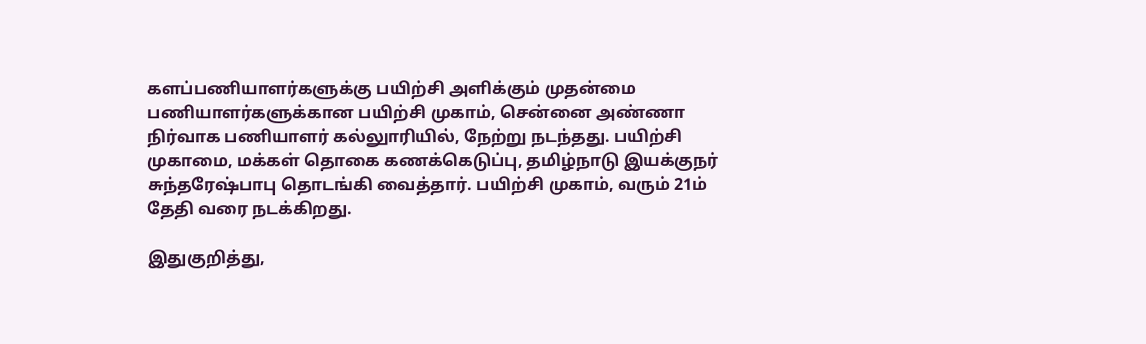களப்பணியாளர்களுக்கு பயிற்சி அளிக்கும் முதன்மை பணியாளர்களுக்கான பயிற்சி முகாம், சென்னை அண்ணா நிர்வாக பணியாளர் கல்லுாரியில், நேற்று நடந்தது. பயிற்சி முகாமை, மக்கள் தொகை கணக்கெடுப்பு, தமிழ்நாடு இயக்குநர் சுந்தரேஷ்பாபு தொடங்கி வைத்தார். பயிற்சி முகாம், வரும் 21ம் தேதி வரை நடக்கிறது.

இதுகுறித்து,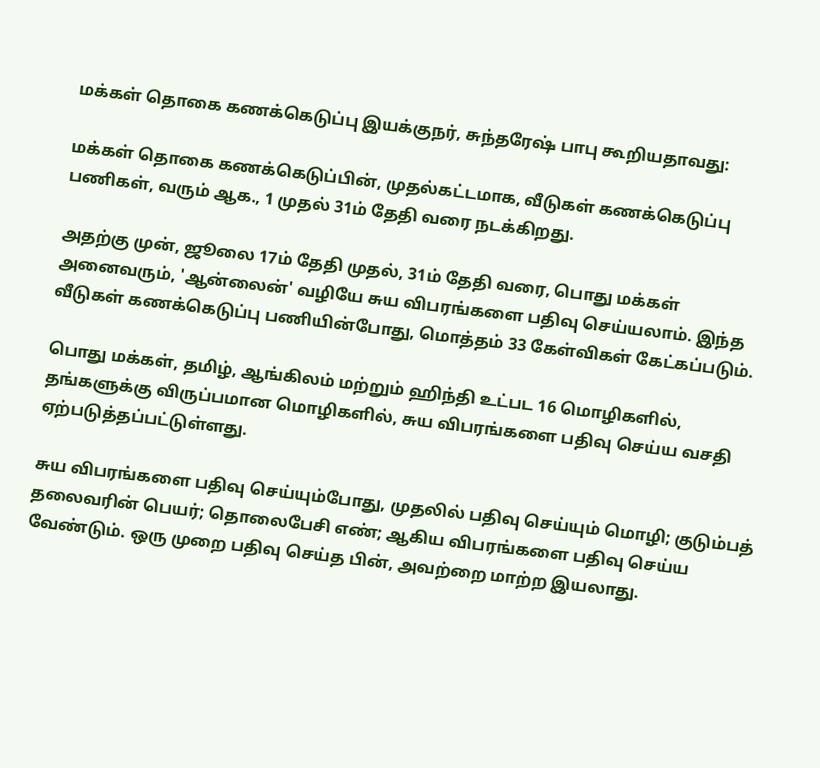மக்கள் தொகை கணக்கெடுப்பு இயக்குநர், சுந்தரேஷ் பாபு கூறியதாவது:

மக்கள் தொகை கணக்கெடுப்பின், முதல்கட்டமாக, வீடுகள் கணக்கெடுப்பு பணிகள், வரும் ஆக., 1 முதல் 31ம் தேதி வரை நடக்கிறது.

அதற்கு முன், ஜூலை 17ம் தேதி முதல், 31ம் தேதி வரை, பொது மக்கள் அனைவரும், 'ஆன்லைன்' வழியே சுய விபரங்களை பதிவு செய்யலாம். இந்த வீடுகள் கணக்கெடுப்பு பணியின்போது, மொத்தம் 33 கேள்விகள் கேட்கப்படும்.

பொது மக்கள், தமிழ், ஆங்கிலம் மற்றும் ஹிந்தி உட்பட 16 மொழிகளில், தங்களுக்கு விருப்பமான மொழிகளில், சுய விபரங்களை பதிவு செய்ய வசதி ஏற்படுத்தப்பட்டுள்ளது.

சுய விபரங்களை பதிவு செய்யும்போது, முதலில் பதிவு செய்யும் மொழி; குடும்பத் தலைவரின் பெயர்; தொலைபேசி எண்; ஆகிய விபரங்களை பதிவு செய்ய வேண்டும். ஒரு முறை பதிவு செய்த பின், அவற்றை மாற்ற இயலாது.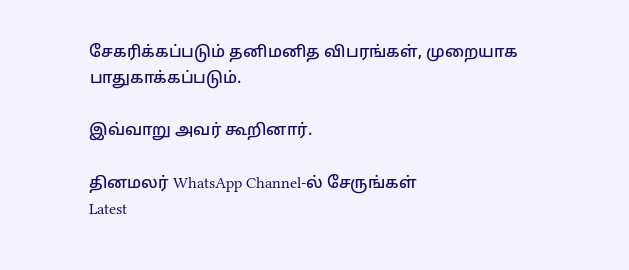சேகரிக்கப்படும் தனிமனித விபரங்கள், முறையாக பாதுகாக்கப்படும்.

இவ்வாறு அவர் கூறினார்.

தினமலர் WhatsApp Channel-ல் சேருங்கள்
Latest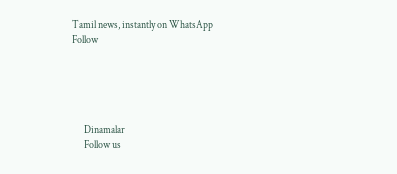Tamil news, instantly on WhatsApp
Follow





      Dinamalar
      Follow us